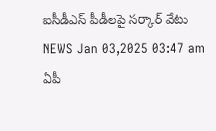ఐసీడీఎస్ పీడీలపై సర్కార్ వేటు
NEWS Jan 03,2025 03:47 am
ఏపీ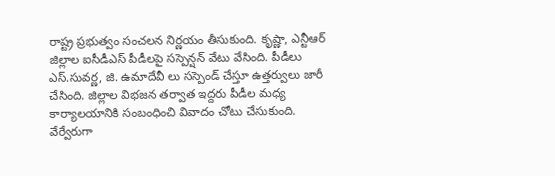రాష్ట్ర ప్రభుత్వం సంచలన నిర్ణయం తీసుకుంది. కృష్ణా, ఎన్టీఆర్ జిల్లాల ఐసీడీఎస్ పీడీలపై సస్పెన్షన్ వేటు వేసింది. పీడీలు ఎస్.సువర్ణ, జి. ఉమాదేవీ లు సస్పెండ్ చేస్తూ ఉత్తర్వులు జారీ చేసింది. జిల్లాల విభజన తర్వాత ఇద్దరు పీడీల మధ్య కార్యాలయానికి సంబంధించి వివాదం చోటు చేసుకుంది. వేర్వేరుగా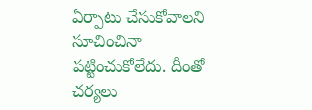ఏర్పాటు చేసుకోవాలని సూచించినా పట్టించుకోలేదు. దీంతో చర్యలు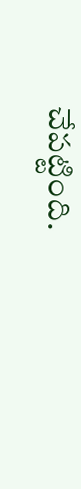చేపట్టింది.